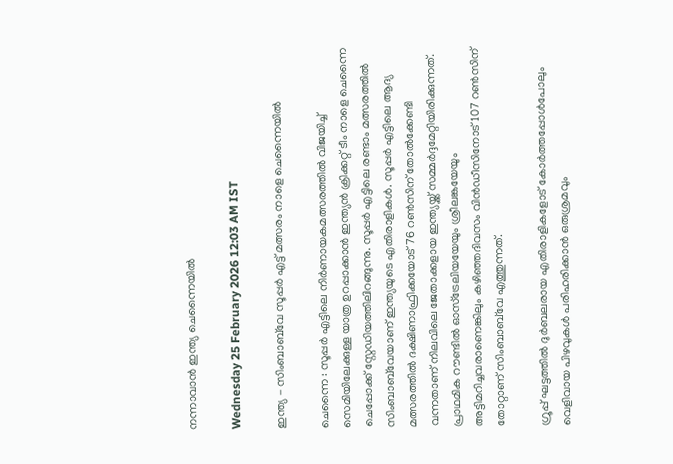നന്നാവാൻ ഇന്ത്യ ചെന്നൈയിൽ

Wednesday 25 February 2026 12:03 AM IST

ഇന്ത്യ - സിംബാബ്‌വേ സൂപ്പർ എട്ട് മത്സരം നാളെ ചെന്നൈയിൽ

ചെന്നൈ : സൂപ്പർ എട്ടിലെ നിർണായകമത്സരത്തിൽ വിജയിച്ച് സെമിയിലേക്കുള്ള യാത്ര ഉറപ്പാക്കാൻ ഇന്ത്യൻ ക്രിക്കറ്റ് ടീം നാളെ ചെന്നൈ ചെപ്പോക്ക് സ്റ്റേഡിയത്തിലിറങ്ങുന്നു. സൂപ്പർ എട്ടിലെ രണ്ടാം മത്സരത്തിൽ സിംബാബ്‌വേയാണ് ഇന്ത്യയുടെ എതിരാളികൾ. സൂപ്പർ എട്ടിലെ ആദ്യ മത്സരത്തിൽ ദക്ഷിണാഫ്രിക്കയോട് 76 റൺസിന് തോൽക്കേണ്ടി വന്നതാണ് നിലവിലെ ജേതാക്കളായ ഇന്ത്യയ്ക്ക് സമ്മർദ്ദമേറ്റിയിരിക്കുന്നത്. പ്രാഥമിക റൗണ്ടിൽ ഓസ്ട്രേലിയയേയും ശ്രീലങ്കയേയും അട്ടിമറിച്ചവരാണെങ്കിലും കഴിഞ്ഞദിവസം വിൻഡീസിനോട് 107 റൺസിന് തോറ്റാണ് സിംബാബ്‌വേ എത്തുന്നത്.

ഗ്രൂപ്പ് ഘട്ടത്തിൽ ദുർബലരായ എതിരാളികളോട് കോർത്തപ്പോൾപോലും വെളിവായ പിഴവുകൾ പരിഹരിക്കാൻ ഒരുശ്രമവും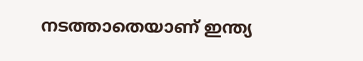നടത്താതെയാണ് ഇന്ത്യ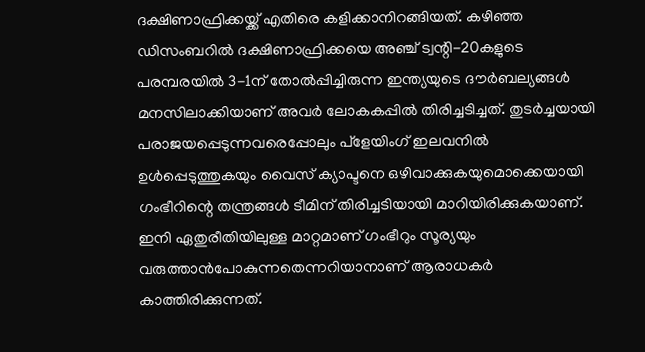ദക്ഷിണാഫ്രിക്കയ്ക്ക് എതിരെ കളിക്കാനിറങ്ങിയത്. കഴിഞ്ഞ ഡിസംബറിൽ ദക്ഷിണാഫ്രിക്കയെ അഞ്ച് ട്വന്റി-20കളുടെ പരമ്പരയിൽ 3-1ന് തോൽപ്പിച്ചിരുന്ന ഇന്ത്യയുടെ ദൗർബല്യങ്ങൾ മനസിലാക്കിയാണ് അവർ ലോകകപ്പിൽ തിരിച്ചടിച്ചത്. തുടർച്ചയായി പരാജയപ്പെടുന്നവരെപ്പോലും പ്ളേയിംഗ് ഇലവനിൽ ഉൾപ്പെടുത്തുകയും വൈസ് ക്യാപ്ടനെ ഒഴിവാക്കുകയുമൊക്കെയായി ഗംഭീറിന്റെ തന്ത്രങ്ങൾ ടീമിന് തിരിച്ചടിയായി മാറിയിരിക്കുകയാണ്. ഇനി ഏതുരീതിയിലുള്ള മാറ്റമാണ് ഗംഭീറും സൂര്യയും വരുത്താൻപോകുന്നതെന്നറിയാനാണ് ആരാധകർ കാത്തിരിക്കുന്നത്.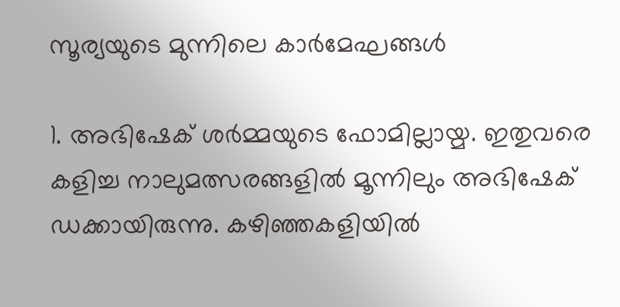സൂര്യയുടെ മുന്നിലെ കാർമേഘങ്ങൾ

1. അഭിഷേക് ശർമ്മയുടെ ഫോമില്ലായ്മ. ഇതുവരെ കളിച്ച നാലുമത്സരങ്ങളിൽ മൂന്നിലും അഭിഷേക് ഡക്കായിരുന്നു. കഴിഞ്ഞകളിയിൽ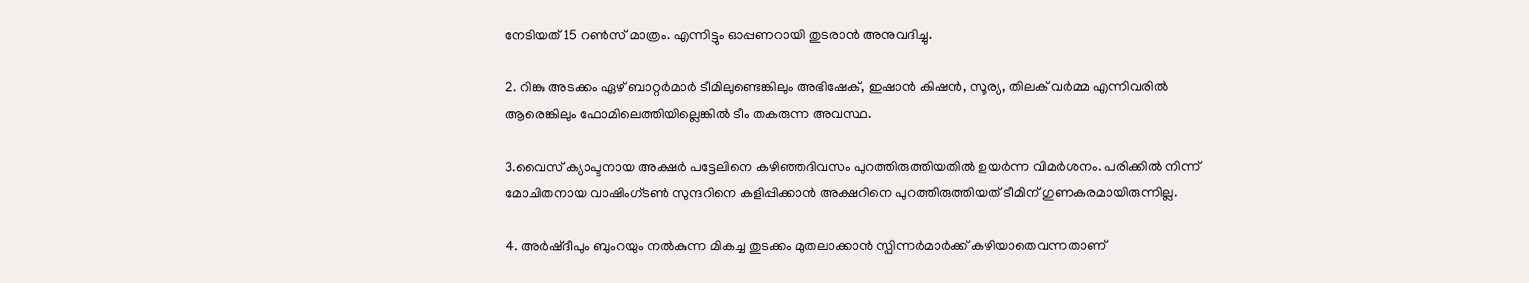നേടിയത് 15 റൺസ് മാത്രം. എന്നിട്ടും ഓപ്പണറായി തുടരാൻ അനുവദിച്ചു.

2. റിങ്കു അടക്കം ഏഴ് ബാറ്റർമാർ ടീമിലുണ്ടെങ്കിലും അഭിഷേക്, ഇഷാൻ കിഷൻ, സൂര്യ, തിലക് വർമ്മ എന്നിവരിൽ ആരെങ്കിലും ഫോമിലെത്തിയില്ലെങ്കിൽ ടീം തകരുന്ന അവസ്ഥ.

3.വൈസ് ക്യാപ്ടനായ അക്ഷർ പട്ടേലിനെ കഴിഞ്ഞദിവസം പുറത്തിരുത്തിയതിൽ ഉയർന്ന വിമർശനം. പരിക്കിൽ നിന്ന് മോചിതനായ വാഷിംഗ്ടൺ സുന്ദറിനെ കളിപ്പിക്കാൻ അക്ഷറിനെ പുറത്തിരുത്തിയത് ടീമിന് ഗുണകരമായിരുന്നില്ല.

4. അർഷ്ദീപും ബുംറയും നൽകുന്ന മികച്ച തുടക്കം മുതലാക്കാൻ സ്പിന്നർമാർക്ക് കഴിയാതെവന്നതാണ്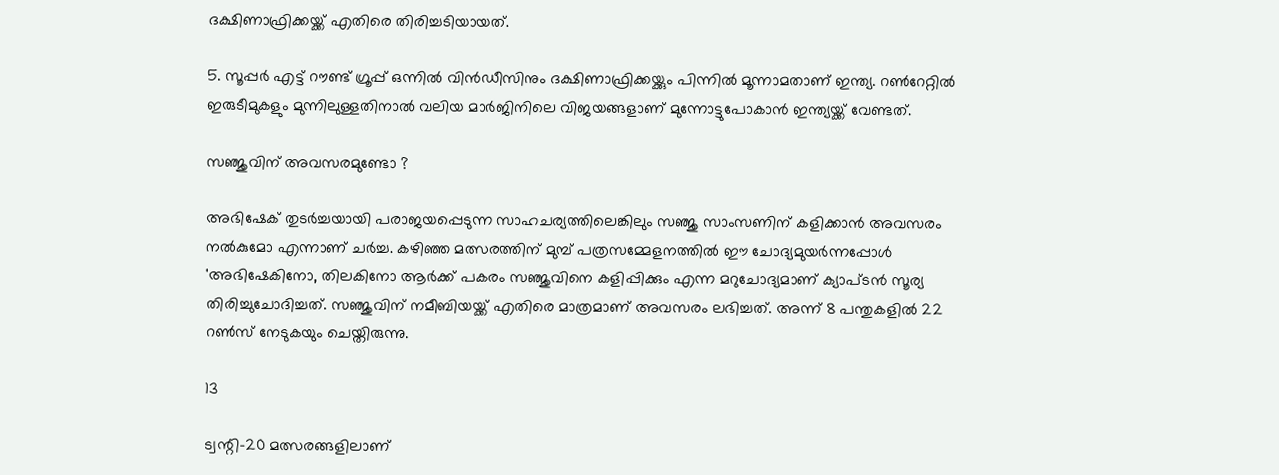ദക്ഷിണാഫ്രിക്കയ്ക്ക് എതിരെ തിരിച്ചടിയായത്.

5. സൂപ്പർ എട്ട് റൗണ്ട് ഗ്രൂപ്പ് ഒന്നിൽ വിൻഡീസിനും ദക്ഷിണാഫ്രിക്കയ്ക്കും പിന്നിൽ മൂന്നാമതാണ് ഇന്ത്യ. റൺറേറ്റിൽ ഇരുടീമുകളും മുന്നിലുള്ളതിനാൽ വലിയ മാർജിനിലെ വിജയങ്ങളാണ് മുന്നോട്ടുപോകാൻ ഇന്ത്യയ്ക്ക് വേണ്ടത്.

സഞ്ജുവിന് അവസരമുണ്ടോ ?

അഭിഷേക് തുടർച്ചയായി പരാജയപ്പെടുന്ന സാഹചര്യത്തിലെങ്കിലും സഞ്ജു സാംസണിന് കളിക്കാൻ അവസരം നൽകുമോ എന്നാണ് ചർച്ച. കഴിഞ്ഞ മത്സരത്തിന് മുമ്പ് പത്രസമ്മേളനത്തിൽ ഈ ചോദ്യമുയർന്നപ്പോൾ 'അഭിഷേകിനോ, തിലകിനോ ആർക്ക് പകരം സഞ്ജുവിനെ കളിപ്പിക്കും എന്ന മറുചോദ്യമാണ് ക്യാപ്ടൻ സൂര്യ തിരിച്ചുചോദിച്ചത്. സഞ്ജുവിന് നമീബിയയ്ക്ക് എതിരെ മാത്രമാണ് അവസരം ലഭിച്ചത്. അന്ന് 8 പന്തുകളിൽ 22 റൺസ് നേടുകയും ചെയ്തിരുന്നു.

13

ട്വന്റി-20 മത്സരങ്ങളിലാണ്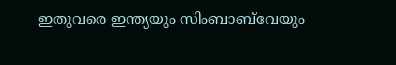ഇതുവരെ ഇന്ത്യയും സിംബാബ്‌വേയും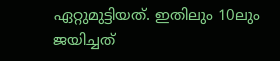ഏറ്റുമുട്ടിയത്. ഇതിലും 10ലും ജയിച്ചത്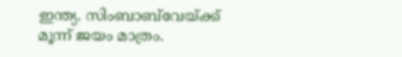ഇന്ത്യ. സിംബാബ്‌വേയ്ക്ക് മൂന്ന് ജയം മാത്രം.